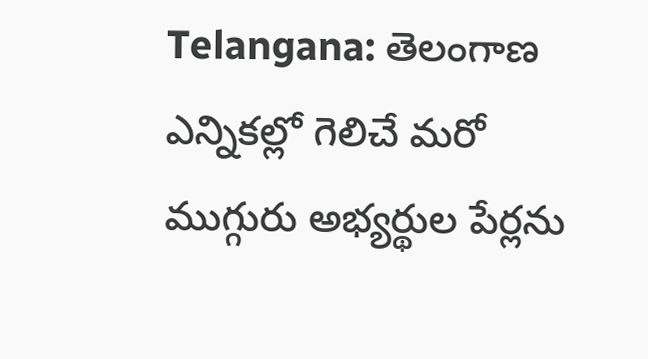Telangana: తెలంగాణ ఎన్నికల్లో గెలిచే మరో ముగ్గురు అభ్యర్థుల పేర్లను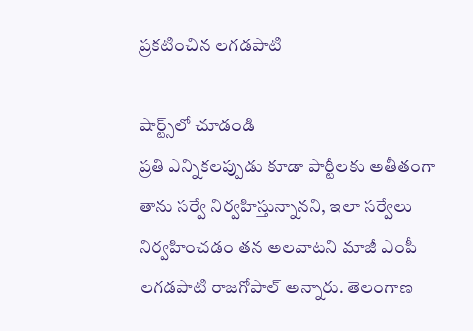ప్రకటించిన లగడపాటి

షార్ట్స్‌లో చూడండి
ప్రతి ఎన్నికలప్పుడు కూడా పార్టీలకు అతీతంగా తాను సర్వే నిర్వహిస్తున్నానని, ఇలా సర్వేలు నిర్వహించడం తన అలవాటని మాజీ ఎంపీ లగడపాటి రాజగోపాల్ అన్నారు. తెలంగాణ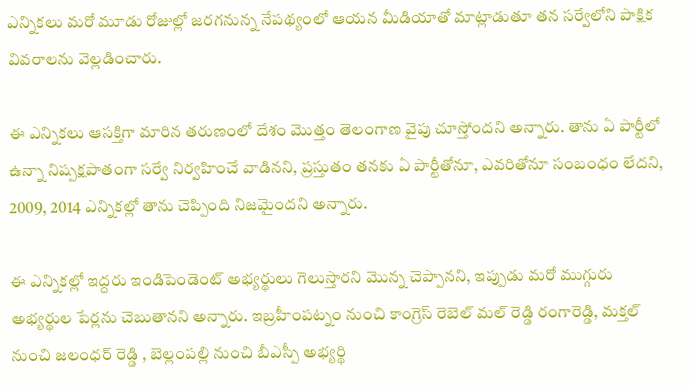ఎన్నికలు మరో మూడు రోజుల్లో జరగనున్న నేపథ్యంలో ఆయన మీడియాతో మాట్లాడుతూ తన సర్వేలోని పాక్షిక వివరాలను వెల్లడించారు.

ఈ ఎన్నికలు ఆసక్తిగా మారిన తరుణంలో దేశం మొత్తం తెలంగాణ వైపు చూస్తోందని అన్నారు. తాను ఏ పార్టీలో ఉన్నా నిష్పక్షపాతంగా సర్వే నిర్వహించే వాడినని, ప్రస్తుతం తనకు ఏ పార్టీతోనూ, ఎవరితోనూ సంబంధం లేదని, 2009, 2014 ఎన్నికల్లో తాను చెప్పింది నిజమైందని అన్నారు.

ఈ ఎన్నికల్లో ఇద్దరు ఇండిపెండెంట్ అభ్యర్థులు గెలుస్తారని మొన్న చెప్పానని, ఇప్పుడు మరో ముగ్గురు అభ్యర్థుల పేర్లను చెబుతానని అన్నారు. ఇబ్రహీంపట్నం నుంచి కాంగ్రెస్ రెబెల్ మల్ రెడ్డి రంగారెడ్డి, మక్తల్ నుంచి జలంధర్ రెడ్డి , బెల్లంపల్లి నుంచి బీఎస్పీ అభ్యర్థి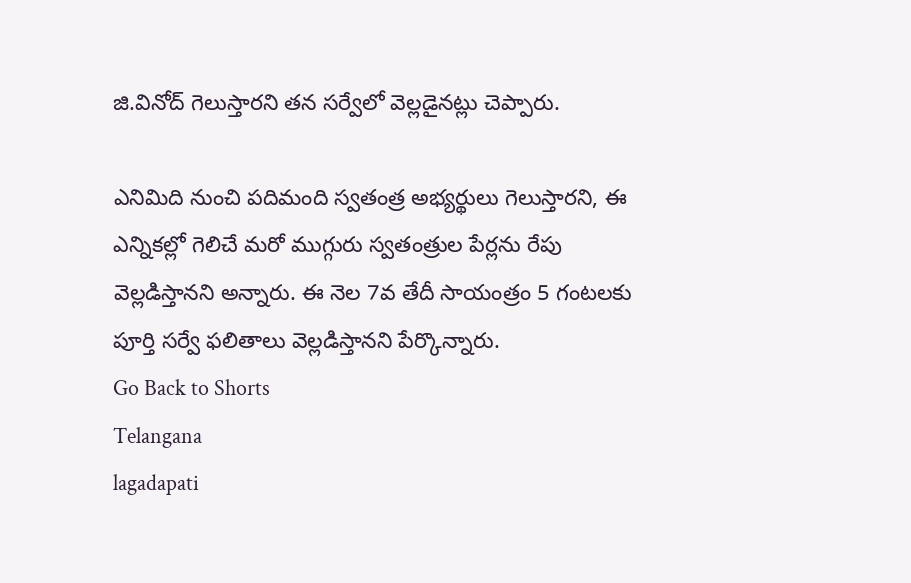జి.వినోద్ గెలుస్తారని తన సర్వేలో వెల్లడైనట్లు చెప్పారు.

ఎనిమిది నుంచి పదిమంది స్వతంత్ర అభ్యర్థులు గెలుస్తారని, ఈ ఎన్నికల్లో గెలిచే మరో ముగ్గురు స్వతంత్రుల పేర్లను రేపు వెల్లడిస్తానని అన్నారు. ఈ నెల 7వ తేదీ సాయంత్రం 5 గంటలకు పూర్తి సర్వే ఫలితాలు వెల్లడిస్తానని పేర్కొన్నారు.
Go Back to Shorts
Telangana
lagadapati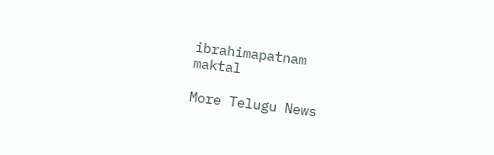ibrahimapatnam
maktal

More Telugu News